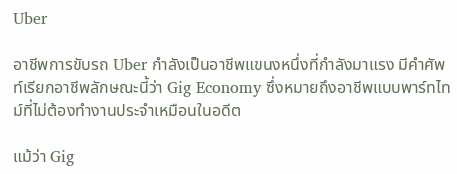Uber

อาชีพการขับรถ Uber กำลังเป็นอาชีพแขนงหนึ่งที่กำลังมาแรง มีคำศัพท์เรียกอาชีพลักษณะนี้ว่า Gig Economy ซึ่งหมายถึงอาชีพแบบพาร์ทไทม์ที่ไม่ต้องทำงานประจำเหมือนในอดีต

แม้ว่า Gig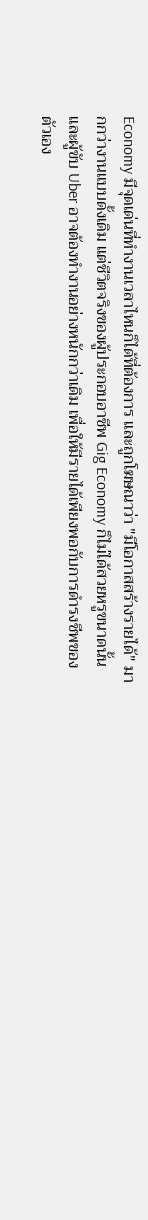Economy มีจุดเด่นที่ทำงานเวลาไหนก็ได้ที่ต้องการ และถูกโฆษณาว่า "มีโอกาสสร้างรายได้" มากกว่างานแบบดั้งเดิม แต่ชีวิตจริงของผู้ประกอบอาชีพ Gig Economy ก็ไม่ได้สวยหรูขนาดนั้น และผู้ขับ Uber อาจต้องทำงานอย่างหนักกว่าเดิม เพื่อให้มีรายได้เพียงพอกับการดำรงชีพของตัวเอง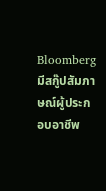Bloomberg มีสกู๊ปสัมภาษณ์ผู้ประกอบอาชีพ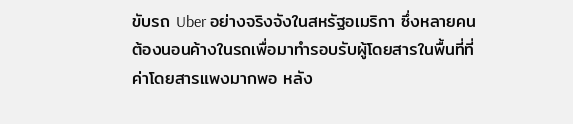ขับรถ Uber อย่างจริงจังในสหรัฐอเมริกา ซึ่งหลายคนต้องนอนค้างในรถเพื่อมาทำรอบรับผู้โดยสารในพื้นที่ที่ค่าโดยสารแพงมากพอ หลัง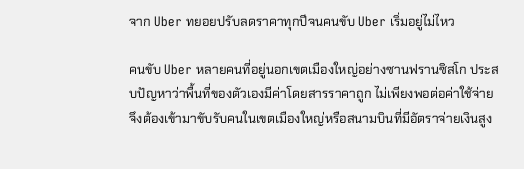จาก Uber ทยอยปรับลดราคาทุกปีจนคนขับ Uber เริ่มอยู่ไม่ไหว

คนขับ Uber หลายคนที่อยู่นอกเขตเมืองใหญ่อย่างซานฟรานซิสโก ประสบปัญหาว่าพื้นที่ของตัวเองมีค่าโดยสารราคาถูก ไม่เพียงพอต่อค่าใช้จ่าย จึงต้องเข้ามาขับรับคนในเขตเมืองใหญ่หรือสนามบินที่มีอัตราจ่ายเงินสูง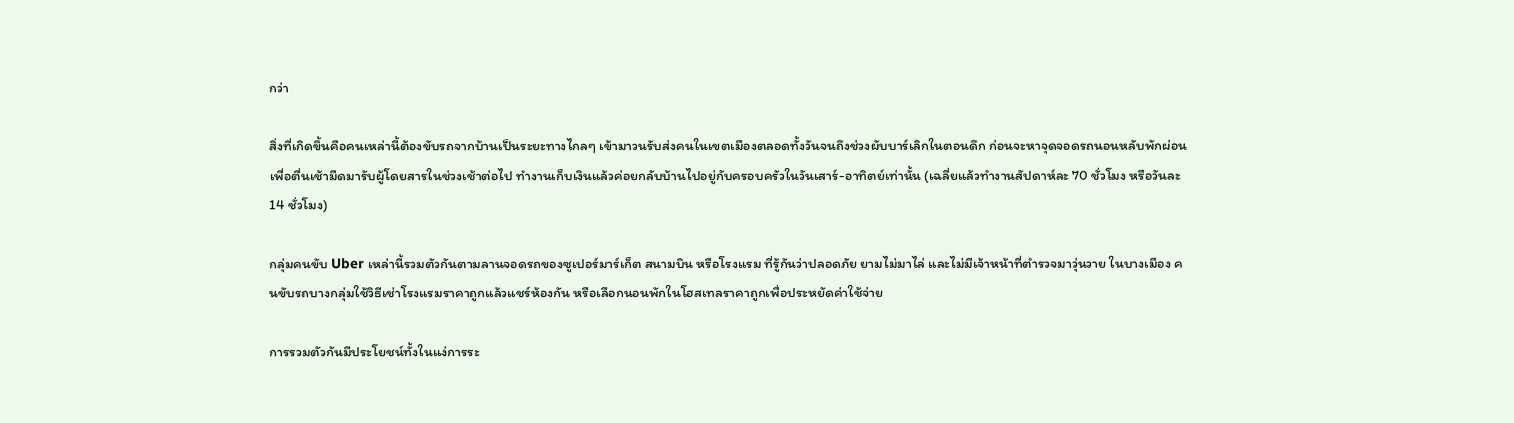กว่า

สิ่งที่เกิดขึ้นคือคนเหล่านี้ต้องขับรถจากบ้านเป็นระยะทางไกลๆ เข้ามาวนรับส่งคนในเขตเมืองตลอดทั้งวันจนถึงช่วงผับบาร์เลิกในตอนดึก ก่อนจะหาจุดจอดรถนอนหลับพักผ่อน เพื่อตื่นเช้ามืดมารับผู้โดยสารในช่วงเช้าต่อไป ทำงานเก็บเงินแล้วค่อยกลับบ้านไปอยู่กับครอบครัวในวันเสาร์-อาทิตย์เท่านั้น (เฉลี่ยแล้วทำงานสัปดาห์ละ 70 ชั่วโมง หรือวันละ 14 ชั่วโมง)

กลุ่มคนขับ Uber เหล่านี้รวมตัวกันตามลานจอดรถของซูเปอร์มาร์เก็ต สนามบิน หรือโรงแรม ที่รู้กันว่าปลอดภัย ยามไม่มาไล่ และไม่มีเจ้าหน้าที่ตำรวจมาวุ่นวาย ในบางเมือง คนขับรถบางกลุ่มใช้วิธีเช่าโรงแรมราคาถูกแล้วแชร์ห้องกัน หรือเลือกนอนพักในโฮสเทลราคาถูกเพื่อประหยัดค่าใช้จ่าย

การรวมตัวกันมีประโยชน์ทั้งในแง่การระ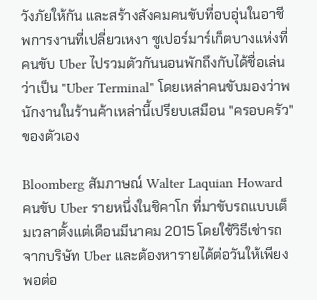วังภัยให้กัน และสร้างสังคมคนขับที่อบอุ่นในอาชีพการงานที่เปลี่ยวเหงา ซูเปอร์มาร์เก็ตบางแห่งที่คนขับ Uber ไปรวมตัวกันนอนพักถึงกับได้ชื่อเล่นว่าเป็น "Uber Terminal" โดยเหล่าคนขับมองว่าพนักงานในร้านค้าเหล่านี้เปรียบเสมือน "ครอบครัว" ของตัวเอง

Bloomberg สัมภาษณ์ Walter Laquian Howard คนขับ Uber รายหนึ่งในชิคาโก ที่มาขับรถแบบเต็มเวลาตั้งแต่เดือนมีนาคม 2015 โดยใช้วิธีเช่ารถจากบริษัท Uber และต้องหารายได้ต่อวันให้เพียงพอต่อ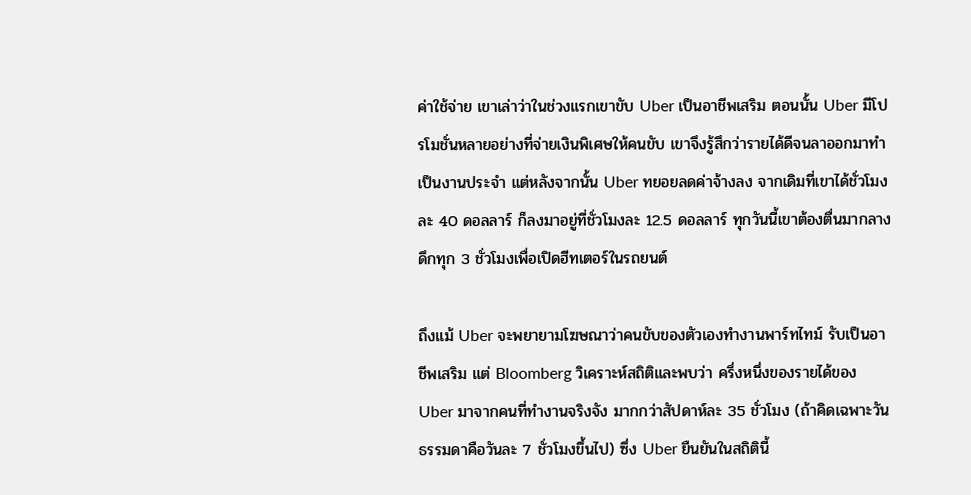ค่าใช้จ่าย เขาเล่าว่าในช่วงแรกเขาขับ Uber เป็นอาชีพเสริม ตอนนั้น Uber มีโปรโมชั่นหลายอย่างที่จ่ายเงินพิเศษให้คนขับ เขาจึงรู้สึกว่ารายได้ดีจนลาออกมาทำเป็นงานประจำ แต่หลังจากนั้น Uber ทยอยลดค่าจ้างลง จากเดิมที่เขาได้ชั่วโมงละ 40 ดอลลาร์ ก็ลงมาอยู่ที่ชั่วโมงละ 12.5 ดอลลาร์ ทุกวันนี้เขาต้องตื่นมากลางดึกทุก 3 ชั่วโมงเพื่อเปิดฮีทเตอร์ในรถยนต์

ถึงแม้ Uber จะพยายามโฆษณาว่าคนขับของตัวเองทำงานพาร์ทไทม์ รับเป็นอาชีพเสริม แต่ Bloomberg วิเคราะห์สถิติและพบว่า ครึ่งหนึ่งของรายได้ของ Uber มาจากคนที่ทำงานจริงจัง มากกว่าสัปดาห์ละ 35 ชั่วโมง (ถ้าคิดเฉพาะวันธรรมดาคือวันละ 7 ชั่วโมงขึ้นไป) ซึ่ง Uber ยืนยันในสถิตินี้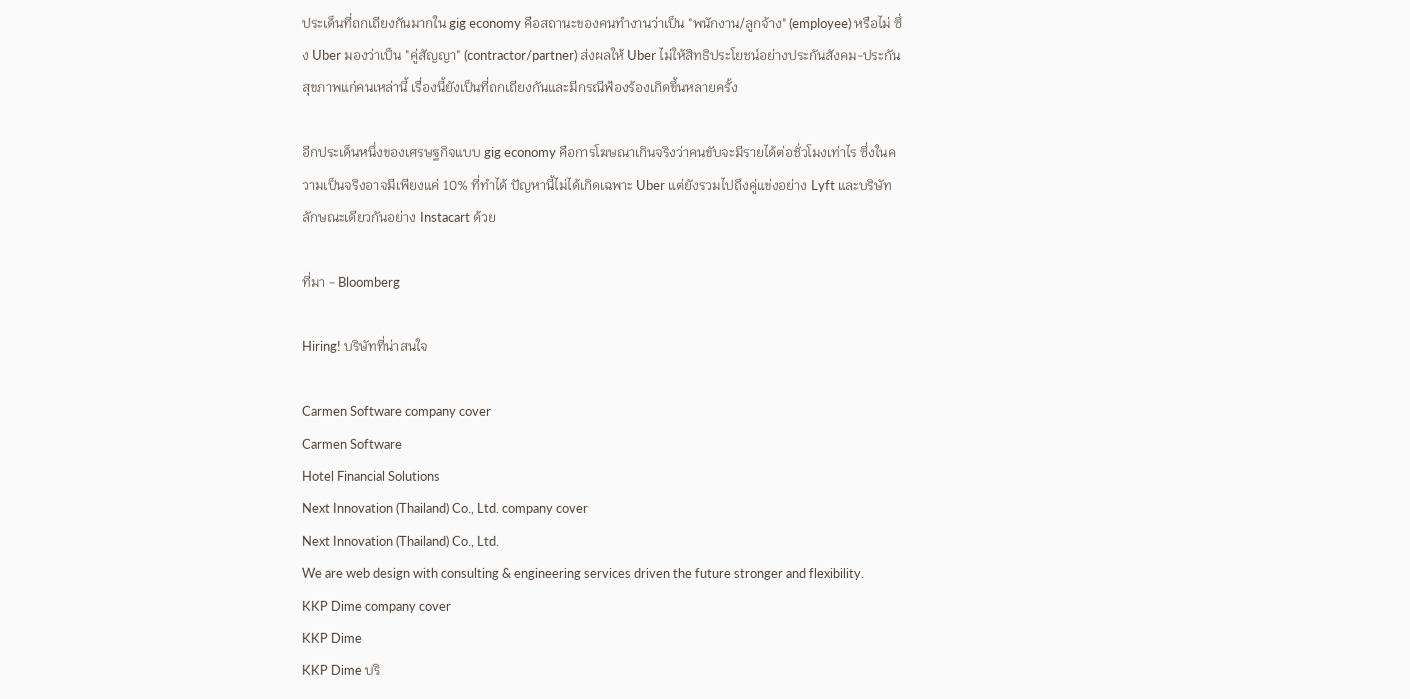ประเด็นที่ถกเถียงกันมากใน gig economy คือสถานะของคนทำงานว่าเป็น "พนักงาน/ลูกจ้าง" (employee) หรือไม่ ซึ่ง Uber มองว่าเป็น "คู่สัญญา" (contractor/partner) ส่งผลให้ Uber ไม่ให้สิทธิประโยชน์อย่างประกันสังคม-ประกันสุขภาพแก่คนเหล่านี้ เรื่องนี้ยังเป็นที่ถกเถียงกันและมีกรณีฟ้องร้องเกิดขึ้นหลายครั้ง

อีกประเด็นหนึ่งของเศรษฐกิจแบบ gig economy คือการโฆษณาเกินจริงว่าคนขับจะมีรายได้ต่อชั่วโมงเท่าไร ซึ่งในความเป็นจริงอาจมีเพียงแค่ 10% ที่ทำได้ ปัญหานี้ไม่ได้เกิดเฉพาะ Uber แต่ยังรวมไปถึงคู่แข่งอย่าง Lyft และบริษัทลักษณะเดียวกันอย่าง Instacart ด้วย

ที่มา - Bloomberg

Hiring! บริษัทที่น่าสนใจ

Carmen Software company cover
Carmen Software
Hotel Financial Solutions
Next Innovation (Thailand) Co., Ltd. company cover
Next Innovation (Thailand) Co., Ltd.
We are web design with consulting & engineering services driven the future stronger and flexibility.
KKP Dime company cover
KKP Dime
KKP Dime บริ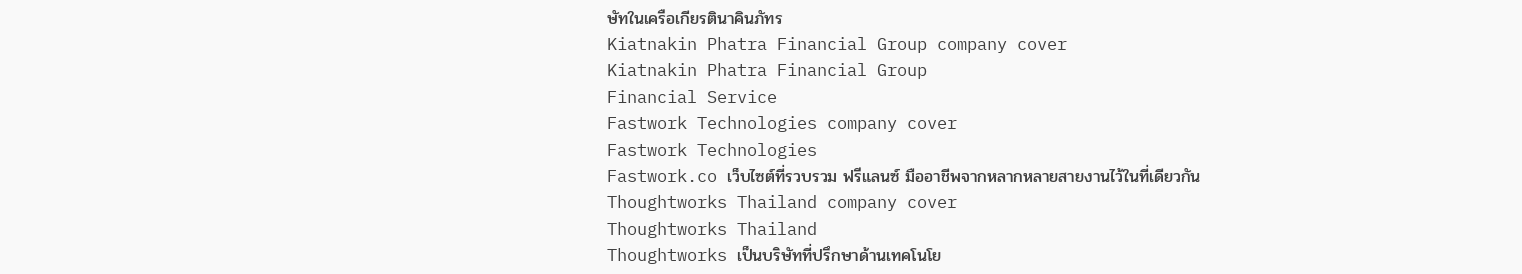ษัทในเครือเกียรตินาคินภัทร
Kiatnakin Phatra Financial Group company cover
Kiatnakin Phatra Financial Group
Financial Service
Fastwork Technologies company cover
Fastwork Technologies
Fastwork.co เว็บไซต์ที่รวบรวม ฟรีแลนซ์ มืออาชีพจากหลากหลายสายงานไว้ในที่เดียวกัน
Thoughtworks Thailand company cover
Thoughtworks Thailand
Thoughtworks เป็นบริษัทที่ปรึกษาด้านเทคโนโย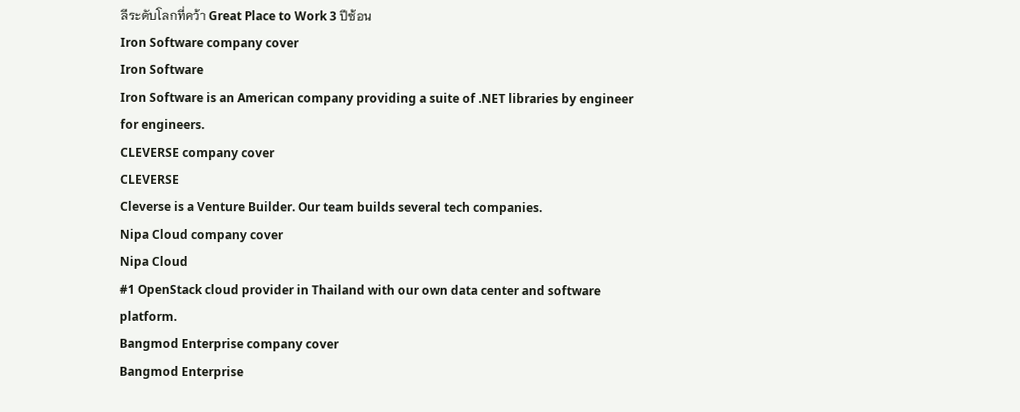ลีระดับโลกที่คว้า Great Place to Work 3 ปีซ้อน
Iron Software company cover
Iron Software
Iron Software is an American company providing a suite of .NET libraries by engineer for engineers.
CLEVERSE company cover
CLEVERSE
Cleverse is a Venture Builder. Our team builds several tech companies.
Nipa Cloud company cover
Nipa Cloud
#1 OpenStack cloud provider in Thailand with our own data center and software platform.
Bangmod Enterprise company cover
Bangmod Enterprise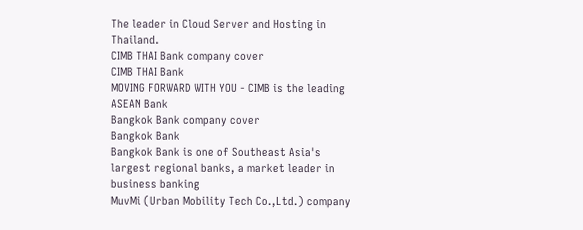The leader in Cloud Server and Hosting in Thailand.
CIMB THAI Bank company cover
CIMB THAI Bank
MOVING FORWARD WITH YOU - CIMB is the leading ASEAN Bank
Bangkok Bank company cover
Bangkok Bank
Bangkok Bank is one of Southeast Asia's largest regional banks, a market leader in business banking
MuvMi (Urban Mobility Tech Co.,Ltd.) company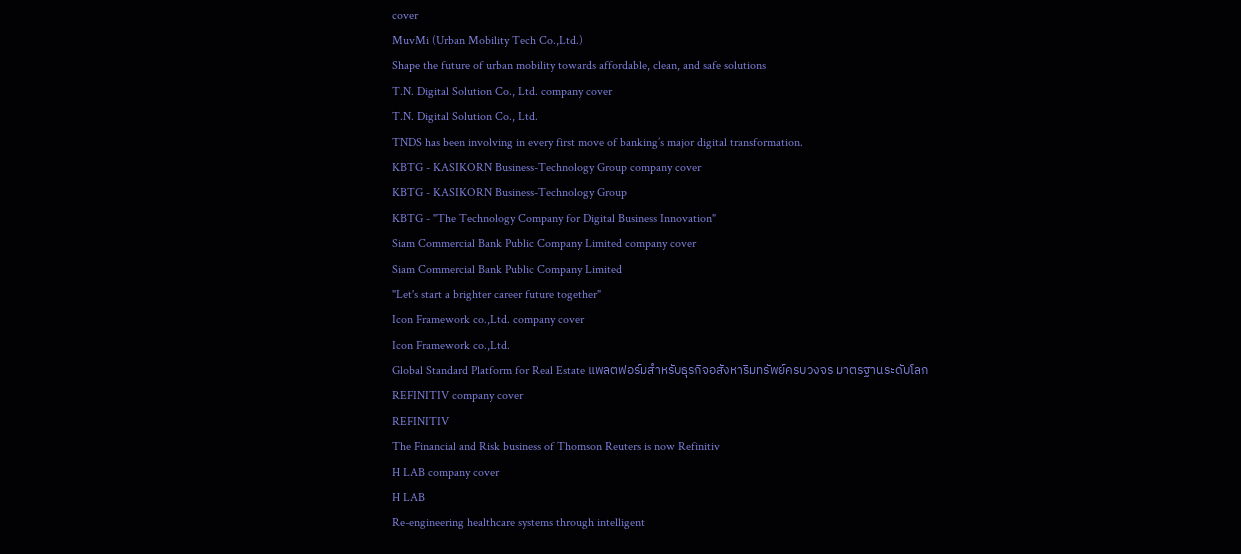cover
MuvMi (Urban Mobility Tech Co.,Ltd.)
Shape the future of urban mobility towards affordable, clean, and safe solutions
T.N. Digital Solution Co., Ltd. company cover
T.N. Digital Solution Co., Ltd.
TNDS has been involving in every first move of banking’s major digital transformation.
KBTG - KASIKORN Business-Technology Group company cover
KBTG - KASIKORN Business-Technology Group
KBTG - "The Technology Company for Digital Business Innovation"
Siam Commercial Bank Public Company Limited company cover
Siam Commercial Bank Public Company Limited
"Let's start a brighter career future together"
Icon Framework co.,Ltd. company cover
Icon Framework co.,Ltd.
Global Standard Platform for Real Estate แพลตฟอร์มสำหรับธุรกิจอสังหาริมทรัพย์ครบวงจร มาตรฐานระดับโลก
REFINITIV company cover
REFINITIV
The Financial and Risk business of Thomson Reuters is now Refinitiv
H LAB company cover
H LAB
Re-engineering healthcare systems through intelligent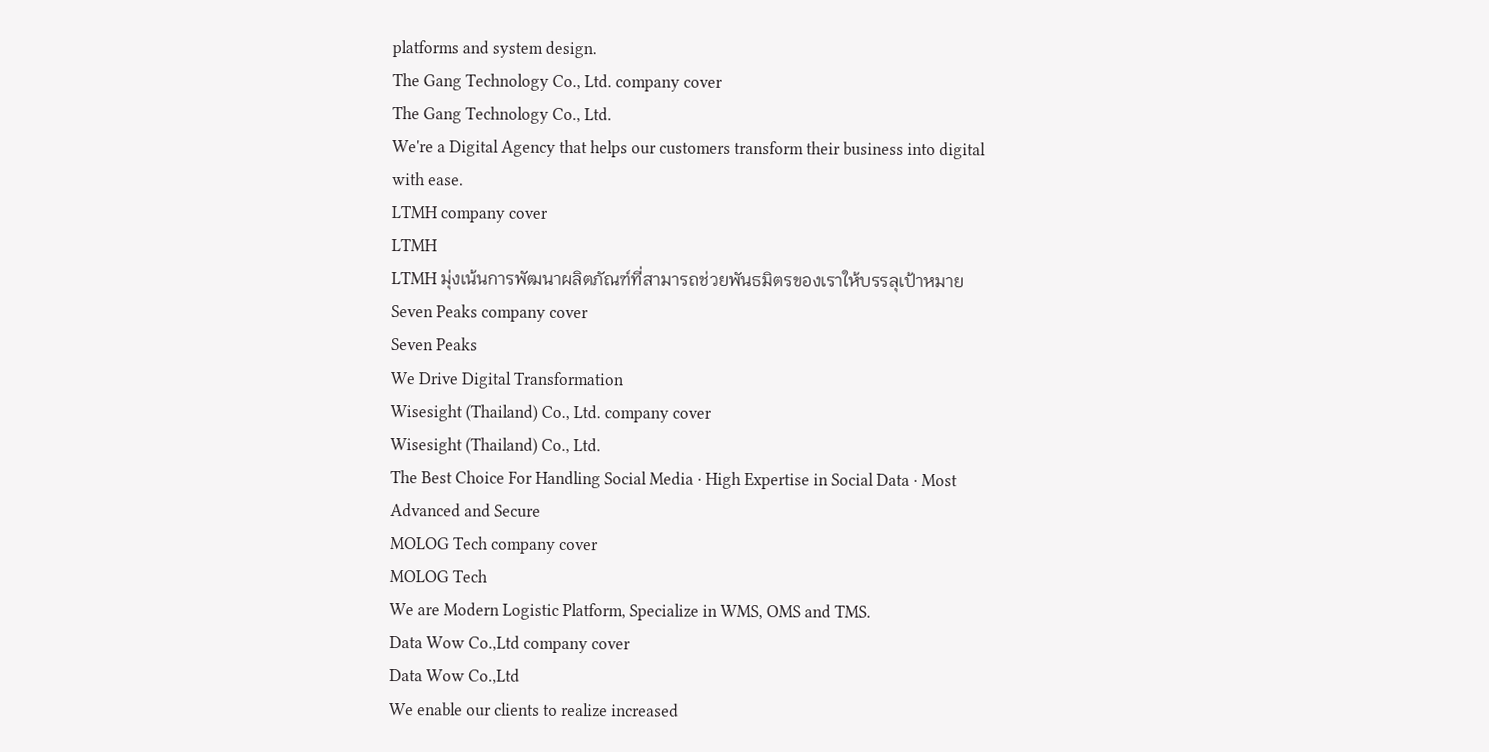platforms and system design.
The Gang Technology Co., Ltd. company cover
The Gang Technology Co., Ltd.
We're a Digital Agency that helps our customers transform their business into digital with ease.
LTMH company cover
LTMH
LTMH มุ่งเน้นการพัฒนาผลิตภัณฑ์ที่สามารถช่วยพันธมิตรของเราให้บรรลุเป้าหมาย
Seven Peaks company cover
Seven Peaks
We Drive Digital Transformation
Wisesight (Thailand) Co., Ltd. company cover
Wisesight (Thailand) Co., Ltd.
The Best Choice For Handling Social Media · High Expertise in Social Data · Most Advanced and Secure
MOLOG Tech company cover
MOLOG Tech
We are Modern Logistic Platform, Specialize in WMS, OMS and TMS.
Data Wow Co.,Ltd company cover
Data Wow Co.,Ltd
We enable our clients to realize increased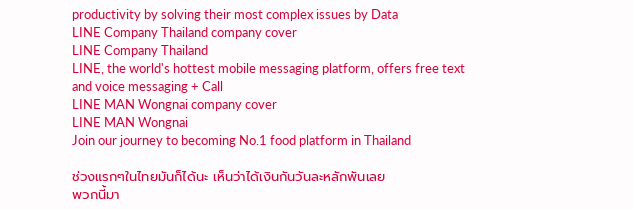productivity by solving their most complex issues by Data
LINE Company Thailand company cover
LINE Company Thailand
LINE, the world's hottest mobile messaging platform, offers free text and voice messaging + Call
LINE MAN Wongnai company cover
LINE MAN Wongnai
Join our journey to becoming No.1 food platform in Thailand

ช่วงแรกๆในไทยมันก็ได้นะ เห็นว่าได้เงินกันวันละหลักพันเลย
พวกนี้มา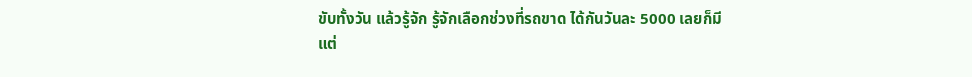ขับทั้งวัน แล้วรู้จัก รู้จักเลือกช่วงที่รถขาด ได้กันวันละ 5000 เลยก็มี
แต่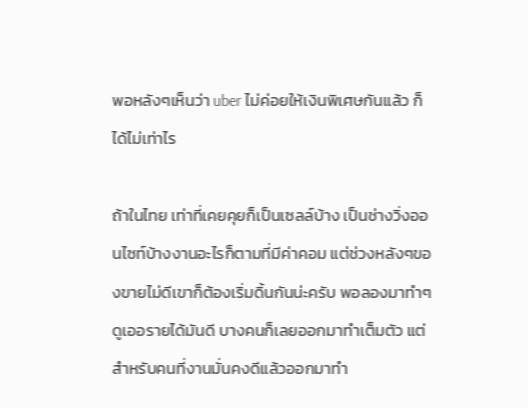พอหลังๆเห็นว่า uber ไม่ค่อยให้เงินพิเศษกันแล้ว ก็ได้ไม่เท่าไร

ถ้าในไทย เท่าที่เคยคุยก็เป็นเซลล์บ้าง เป็นช่างวิ่งออนไซท์บ้างงานอะไรก็ตามที่มีค่าคอม แต่ช่วงหลังๆของขายไม่ดีเขาก็ต้องเริ่มดิ้นกันน่ะครับ พอลองมาทำๆดูเออรายได้มันดี บางคนก็เลยออกมาทำเต็มตัว แต่สำหรับคนที่งานมั่นคงดีแล้วออกมาทำ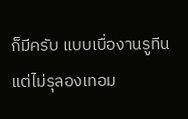ก็มีครับ แบบเบื่องานรูทีน แต่ไม่รุลองเทอม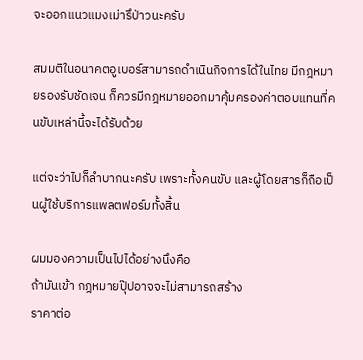จะออกแนวแมงเม่ารึป่าวนะครับ

สมมติในอนาคตอูเบอร์สามารถดำเนินกิจการได้ในไทย มีกฎหมายรองรับชัดเจน ก็ควรมีกฎหมายออกมาคุ้มครองค่าตอบแทนที่คนขับเหล่านี้จะได้รับด้วย

แต่จะว่าไปก็ลำบากนะครับ เพราะทั้งคนขับ และผู้โดยสารก็ถือเป็นผู้ใช้บริการแพลตฟอร์มทั้งสิ้น

ผมมองความเป็นไปได้อย่างนึงคือ
ถ้ามันเข้า กฎหมายปุ๊ปอาจจะไม่สามารถสร้าง
ราคาต่อ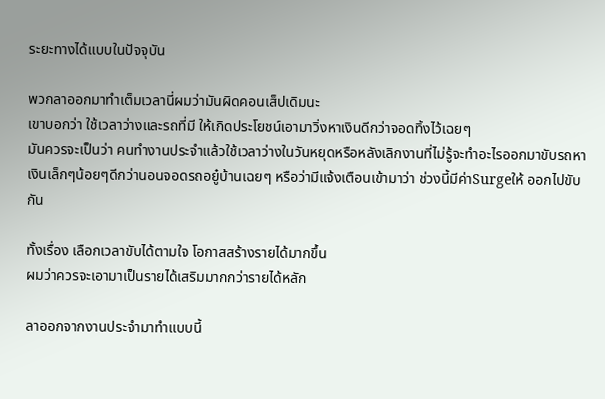ระยะทางได้แบบในปัจจุบัน

พวกลาออกมาทำเต็มเวลานี่ผมว่ามันผิดคอนเส็ปเดิมนะ
เขาบอกว่า ใช้เวลาว่างและรถที่มี ให้เกิดประโยชน์เอามาวิ่งหาเงินดีกว่าจอดทิ้งไว้เฉยๆ
มันควรจะเป็นว่า คนทำงานประจำแล้วใช้เวลาว่างในวันหยุดหรือหลังเลิกงานที่ไม่รู้จะทำอะไรออกมาขับรถหาเงินเล็กๆน้อยๆดีกว่านอนจอดรถอยู๋บ้านเฉยๆ หรือว่ามีแจ้งเตือนเข้ามาว่า ช่วงนี้มีค่าSurgeให้ ออกไปขับกัน

ทั้งเรื่อง เลือกเวลาขับได้ตามใจ โอกาสสร้างรายได้มากขึ้น
ผมว่าควรจะเอามาเป็นรายได้เสริมมากกว่ารายได้หลัก

ลาออกจากงานประจำมาทำแบบนี้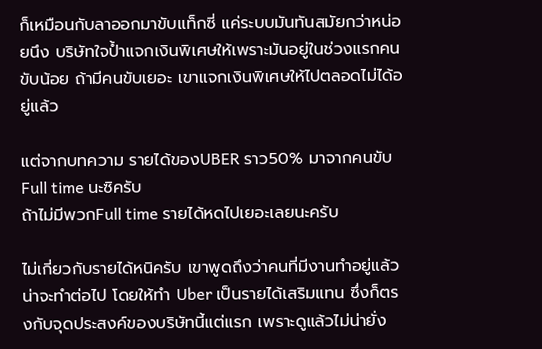ก็เหมือนกับลาออกมาขับแท็กซี่ แค่ระบบมันทันสมัยกว่าหน่อยนึง บริษัทใจป้ำแจกเงินพิเศษให้เพราะมันอยู่ในช่วงแรกคนขับน้อย ถ้ามีคนขับเยอะ เขาแจกเงินพิเศษให้ไปตลอดไม่ได้อยู่แล้ว

แต่จากบทความ รายได้ของUBER ราว50% มาจากคนขับFull time นะซิครับ
ถ้าไม่มีพวกFull time รายได้หดไปเยอะเลยนะครับ

ไม่เกี่ยวกับรายได้หนิครับ เขาพูดถึงว่าคนที่มีงานทำอยู่แล้วน่าจะทำต่อไป โดยให้ทำ Uber เป็นรายได้เสริมแทน ซึ่งก็ตรงกับจุดประสงค์ของบริษัทนี้แต่แรก เพราะดูแล้วไม่น่ายั่ง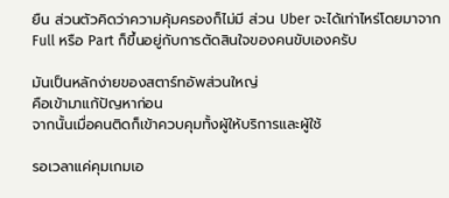ยืน ส่วนตัวคิดว่าความคุ้มครองก็ไม่มี ส่วน Uber จะได้เท่าไหร่โดยมาจาก Full หรือ Part ก็ขึ้นอยู่กับการตัดสินใจของคนขับเองครับ

มันเป็นหลักง่ายของสตาร์ทอัพส่วนใหญ่
คือเข้ามาแก้ปัญหาก่อน
จากนั้นเมื่อคนติดก็เข้าควบคุมทั้งผู้ให้บริการและผู้ใช้

รอเวลาแค่คุมเกมเอ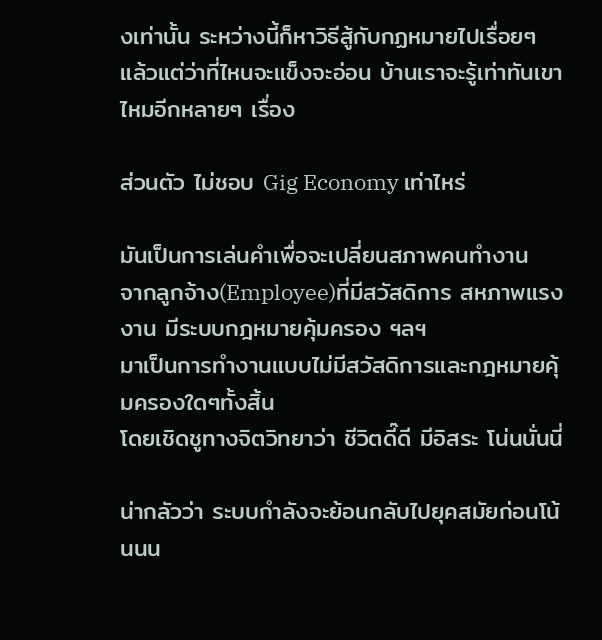งเท่านั้น ระหว่างนี้ก็หาวิธีสู้กับกฏหมายไปเรื่อยๆ
แล้วแต่ว่าที่ไหนจะแข็งจะอ่อน บ้านเราจะรู้เท่าทันเขาไหมอีกหลายๆ เรื่อง

ส่วนตัว ไม่ชอบ Gig Economy เท่าไหร่

มันเป็นการเล่นคำเพื่อจะเปลี่ยนสภาพคนทำงาน
จากลูกจ้าง(Employee)ที่มีสวัสดิการ สหภาพแรงงาน มีระบบกฎหมายคุ้มครอง ฯลฯ
มาเป็นการทำงานแบบไม่มีสวัสดิการและกฎหมายคุ้มครองใดๆทั้งสิ้น
โดยเชิดชูทางจิตวิทยาว่า ชีวิตดี๊ดี มีอิสระ โน่นนั่นนี่

น่ากลัวว่า ระบบกำลังจะย้อนกลับไปยุคสมัยก่อนโน้นนน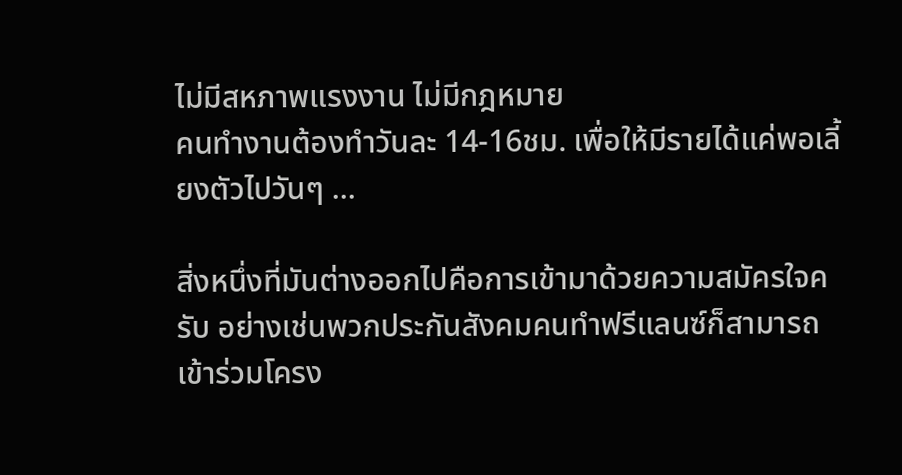ไม่มีสหภาพแรงงาน ไม่มีกฎหมาย
คนทำงานต้องทำวันละ 14-16ชม. เพื่อให้มีรายได้แค่พอเลี้ยงตัวไปวันๆ ...

สิ่งหนึ่งที่มันต่างออกไปคือการเข้ามาด้วยความสมัครใจครับ อย่างเช่นพวกประกันสังคมคนทำฟรีแลนซ์ก็สามารถเข้าร่วมโครง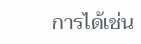การได้เช่น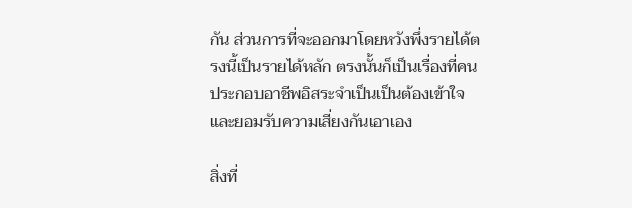กัน ส่วนการที่จะออกมาโดยหวังพึ่งรายได้ตรงนี้เป็นรายได้หลัก ตรงนั้นก็เป็นเรื่องที่คนประกอบอาชีพอิสระจำเป็นเป็นต้องเข้าใจและยอมรับความเสี่ยงกันเอาเอง

สิ่งที่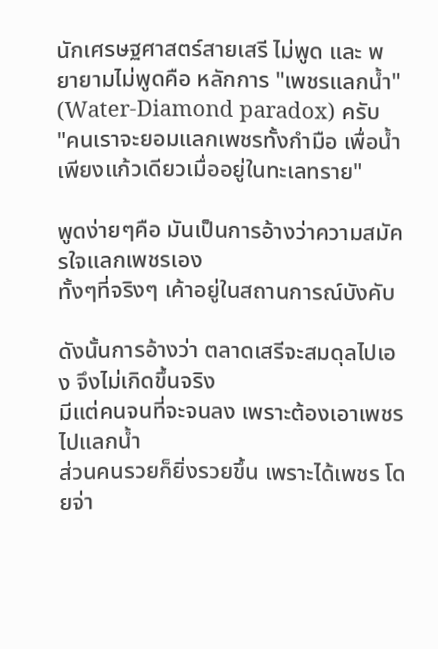นักเศรษฐศาสตร์สายเสรี ไม่พูด และ พยายามไม่พูดคือ หลักการ "เพชรแลกน้ำ" (Water-Diamond paradox) ครับ
"คนเราจะยอมแลกเพชรทั้งกำมือ เพื่อน้ำเพียงแก้วเดียวเมื่ออยู่ในทะเลทราย"

พูดง่ายๆคือ มันเป็นการอ้างว่าความสมัครใจแลกเพชรเอง
ทั้งๆที่จริงๆ เค้าอยู่ในสถานการณ์บังคับ

ดังนั้นการอ้างว่า ตลาดเสรีจะสมดุลไปเอง จึงไม่เกิดขึ้นจริง
มีแต่คนจนที่จะจนลง เพราะต้องเอาเพชรไปแลกน้ำ
ส่วนคนรวยก็ยิ่งรวยขึ้น เพราะได้เพชร โดยจ่า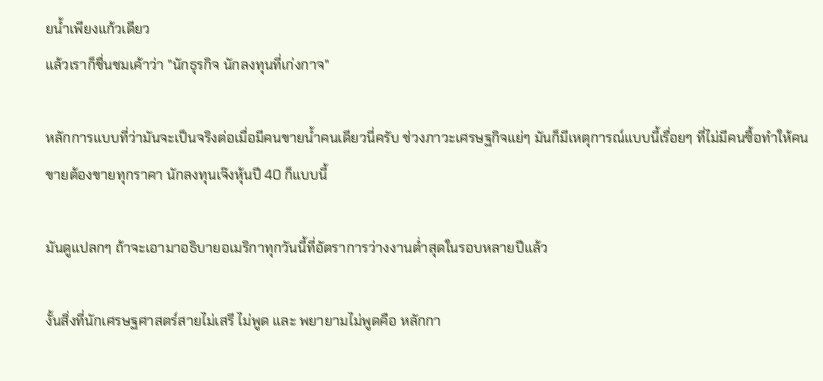ยน้ำเพียงแก้วเดียว
แล้วเราก็ชื่นชมเค้าว่า "นักธุรกิจ นักลงทุนที่เก่งกาจ"

หลักการแบบที่ว่ามันจะเป็นจริงต่อเมื่อมีคนขายน้ำคนเดียวนี่ครับ ช่วงภาวะเศรษฐกิจแย่ๆ มันก็มีเหตุการณ์แบบนี้เรื่อยๆ ที่ไม่มีคนซื้อทำให้คนขายต้องขายทุกราคา นักลงทุนเจ๊งหุ้นปี 40 ก็แบบนี้

มันดูแปลกๆ ถ้าจะเอามาอธิบายอเมริกาทุกวันนี้ที่อัตราการว่างงานต่ำสุดในรอบหลายปีแล้ว

งั้นสิ่งที่นักเศรษฐศาสตร์สายไม่เสรี ไม่พูด และ พยายามไม่พูดคือ หลักกา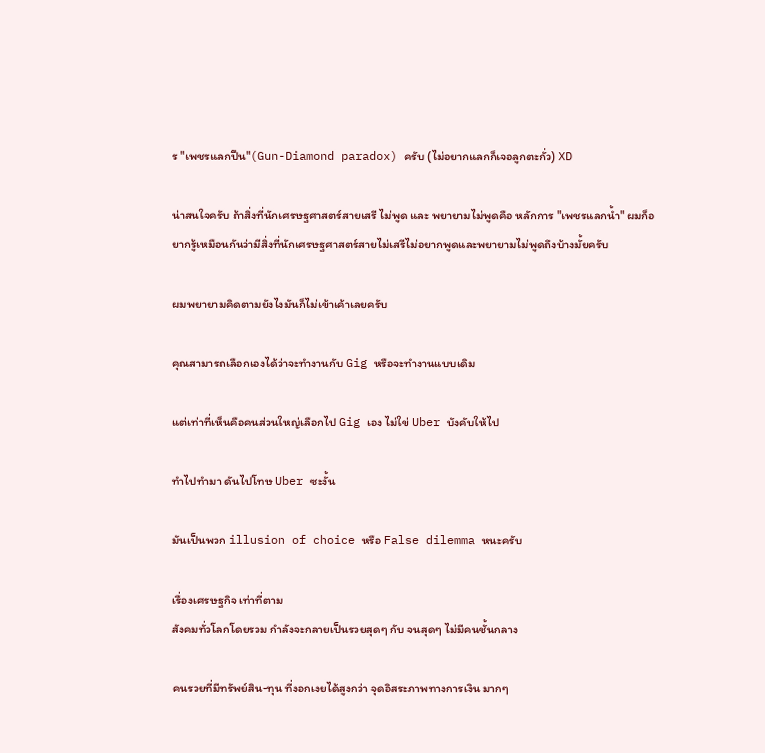ร "เพชรแลกปืน"(Gun-Diamond paradox) ครับ (ไม่อยากแลกก็เจอลูกตะกั่ว) XD

น่าสนใจครับ ถ้าสิ่งที่นักเศรษฐศาสตร์สายเสรี ไม่พูด และ พยายามไม่พูดคือ หลักการ "เพชรแลกน้ำ" ผมก็อยากรู้เหมือนกันว่ามีสิ่งที่นักเศรษฐศาสตร์สายไม่เสรีไม่อยากพูดและพยายามไม่พูดถึงบ้างมั้ยครับ

ผมพยายามคิดตามยังไงมันก็ไม่เข้าเค้าเลยครับ

คุณสามารถเลือกเองได้ว่าจะทำงานกับ Gig หรือจะทำงานแบบเดิม

แต่เท่าที่เห็นคือคนส่วนใหญ่เลือกไป Gig เอง ไม่ใข่ Uber บังคับให้ไป

ทำไปทำมา ดันไปโทษ Uber ซะงั้น

มันเป็นพวก illusion of choice หรือ False dilemma หนะครับ

เรื่องเศรษฐกิจ เท่าที่ตาม
สังคมทั่วโลกโดยรวม กำลังจะกลายเป็นรวยสุดๆ กับ จนสุดๆ ไม่มีคนชั้นกลาง

คนรวยที่มีทรัพย์สิน-ทุน ที่งอกเงยได้สูงกว่า จุดอิสระภาพทางการเงิน มากๆ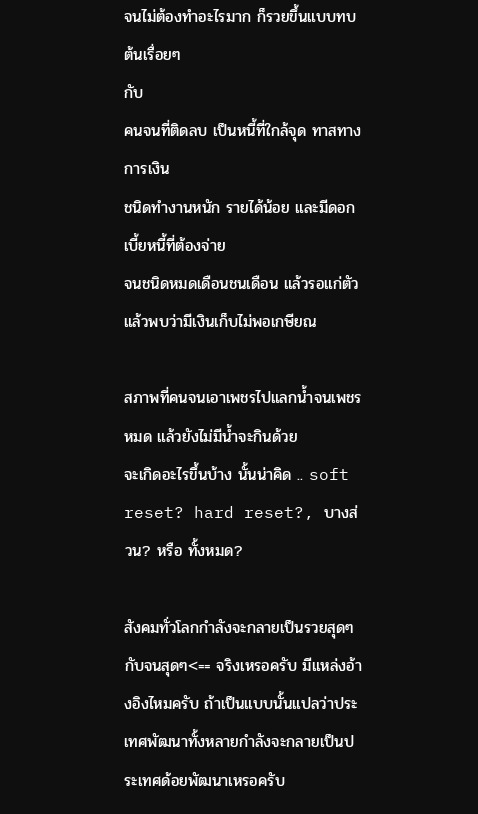จนไม่ต้องทำอะไรมาก ก็รวยขึ้นแบบทบต้นเรื่อยๆ
กับ
คนจนที่ติดลบ เป็นหนี้ที่ใกล้จุด ทาสทางการเงิน
ชนิดทำงานหนัก รายได้น้อย และมีดอกเบี้ยหนี้ที่ต้องจ่าย
จนชนิดหมดเดือนชนเดือน แล้วรอแก่ตัวแล้วพบว่ามีเงินเก็บไม่พอเกษียณ

สภาพที่คนจนเอาเพชรไปแลกน้ำจนเพชรหมด แล้วยังไม่มีน้ำจะกินด้วย
จะเกิดอะไรขึ้นบ้าง นั้นน่าคิด .. soft reset? hard reset?, บางส่วน? หรือ ทั้งหมด?

สังคมทั่วโลกกำลังจะกลายเป็นรวยสุดๆกับจนสุดๆ<== จริงเหรอครับ มีแหล่งอ้างอิงไหมครับ ถ้าเป็นแบบนั้นแปลว่าประเทศพัฒนาทั้งหลายกำลังจะกลายเป็นประเทศด้อยพัฒนาเหรอครับ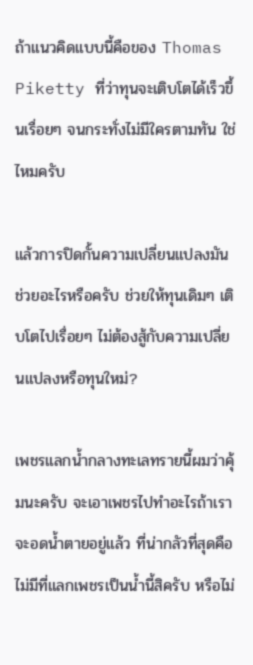ถ้าแนวคิดแบบนี้คือของ Thomas Piketty ที่ว่าทุนจะเติบโตได้เร็วขึ้นเรื่อยๆ จนกระทั่งไม่มีใครตามทัน ใช่ไหมครับ

แล้วการปิดกั้นความเปลี่ยนแปลงมันช่วยอะไรหรือครับ ช่วยให้ทุนเดิมๆ เติบโตไปเรื่อยๆ ไม่ต้องสู้กับความเปลี่ยนแปลงหรือทุนใหม่?

เพชรแลกน้ำกลางทะเลทรายนี้ผมว่าคุ้มนะครับ จะเอาเพชรไปทำอะไรถ้าเราจะอดน้ำตายอยู่แล้ว ที่น่ากลัวที่สุดคือไม่มีที่แลกเพชรเป็นน้ำนี้สิครับ หรือไม่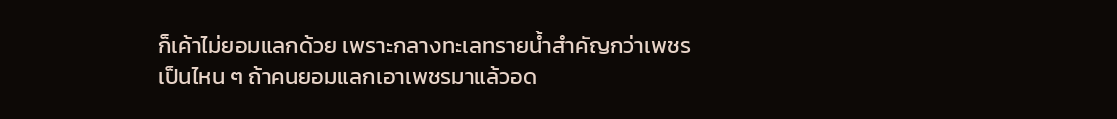ก็เค้าไม่ยอมแลกด้วย เพราะกลางทะเลทรายน้ำสำคัญกว่าเพชรเป็นไหน ๆ ถ้าคนยอมแลกเอาเพชรมาแล้วอด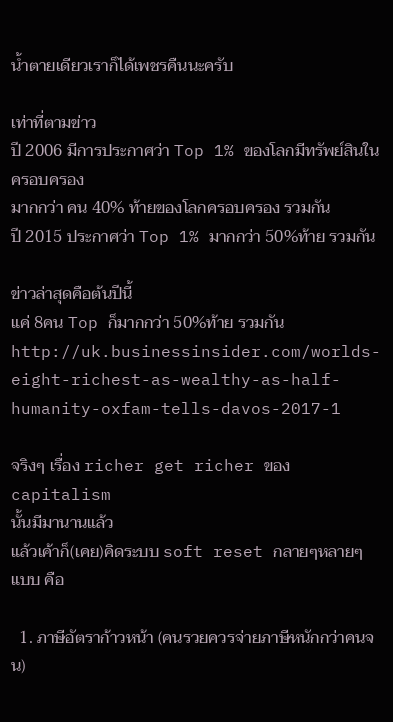น้ำตายเดียวเราก็ได้เพชรคืนนะครับ

เท่าที่ตามข่าว
ปี 2006 มีการประกาศว่า Top 1% ของโลกมีทรัพย์สินในครอบครอง
มากกว่า คน 40% ท้ายของโลกครอบครอง รวมกัน
ปี 2015 ประกาศว่า Top 1% มากกว่า 50%ท้าย รวมกัน

ข่าวล่าสุดคือต้นปีนี้
แค่ 8คน Top ก็มากกว่า 50%ท้าย รวมกัน
http://uk.businessinsider.com/worlds-eight-richest-as-wealthy-as-half-humanity-oxfam-tells-davos-2017-1

จริงๆ เรื่อง richer get richer ของ capitalism
นั้นมีมานานแล้ว
แล้วเค้าก็(เคย)คิดระบบ soft reset กลายๆหลายๆแบบ คือ

  1. ภาษีอัตราก้าวหน้า (คนรวยควรจ่ายภาษีหนักกว่าคนจน)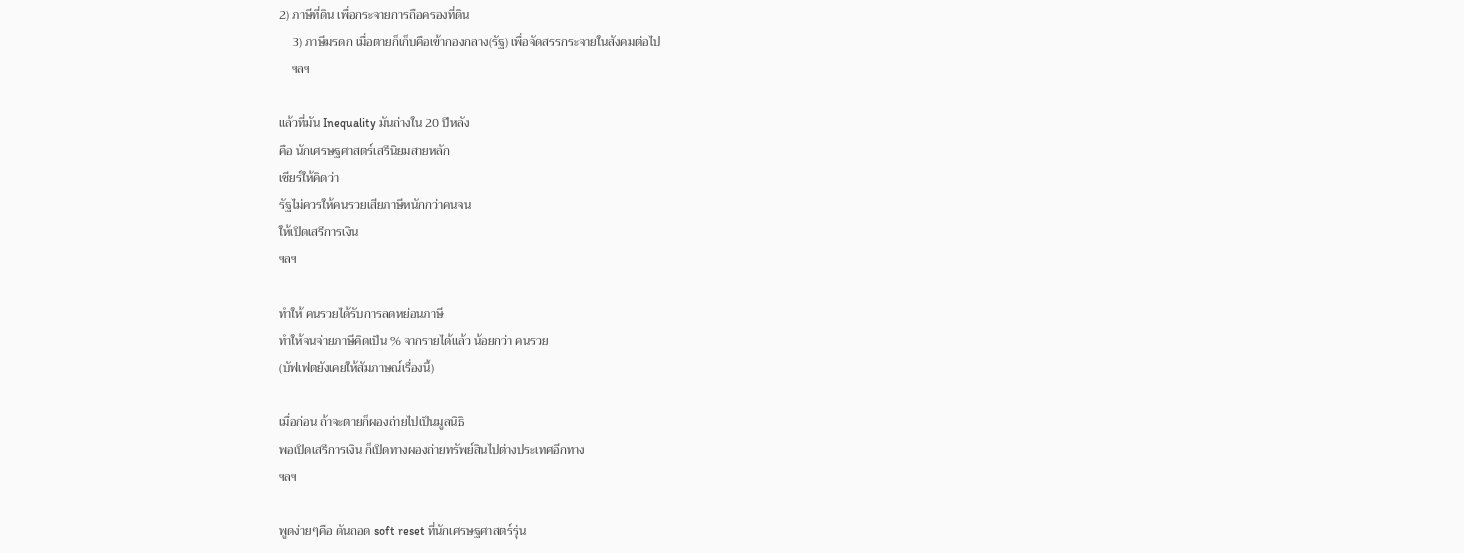2) ภาษีที่ดิน เพื่อกระจายการถือครองที่ดิน
    3) ภาษีมรดก เมื่อตายก็เก็บคือเข้ากองกลาง(รัฐ) เพื่อจัดสรรกระจายในสังคมต่อไป
    ฯลฯ

แล้วที่มัน Inequality มันถ่างใน 20 ปีหลัง
คือ นักเศรษฐศาสตร์เสรีนิยมสายหลัก
เชียร์ให้คิดว่า
รัฐไม่ควรให้คนรวยเสียภาษีหนักกว่าคนจน
ให้เปิดเสรีการเงิน
ฯลฯ

ทำให้ คนรวยได้รับการลดหย่อนภาษี
ทำให้จนจ่ายภาษีคิดเป็น % จากรายได้แล้ว น้อยกว่า คนรวย
(บัฟเฟตยังเคยให้สัมภาษณ์เรื่องนี้)

เมื่อก่อน ถ้าจะตายก็ผองถ่ายไปเป็นมูลนิธิ
พอเปิดเสรีการเงิน ก็เปิดทางผองถ่ายทรัพย์สินไปต่างประเทศอีกทาง
ฯลฯ

พูดง่ายๆคือ ดันถอด soft reset ที่นักเศรษฐศาสตร์รุ่น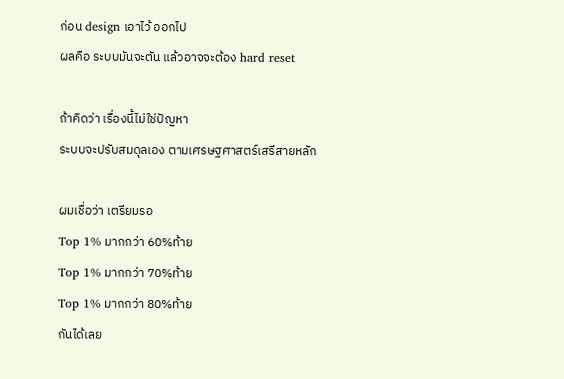ก่อน design เอาไว้ ออกไป
ผลคือ ระบบมันจะตัน แล้วอาจจะต้อง hard reset

ถ้าคิดว่า เรื่องนี้ไม่ใช่ปัญหา
ระบบจะปรับสมดุลเอง ตามเศรษฐศาสตร์เสรีสายหลัก

ผมเชื่อว่า เตรียมรอ
Top 1% มากกว่า 60%ท้าย
Top 1% มากกว่า 70%ท้าย
Top 1% มากกว่า 80%ท้าย
กันได้เลย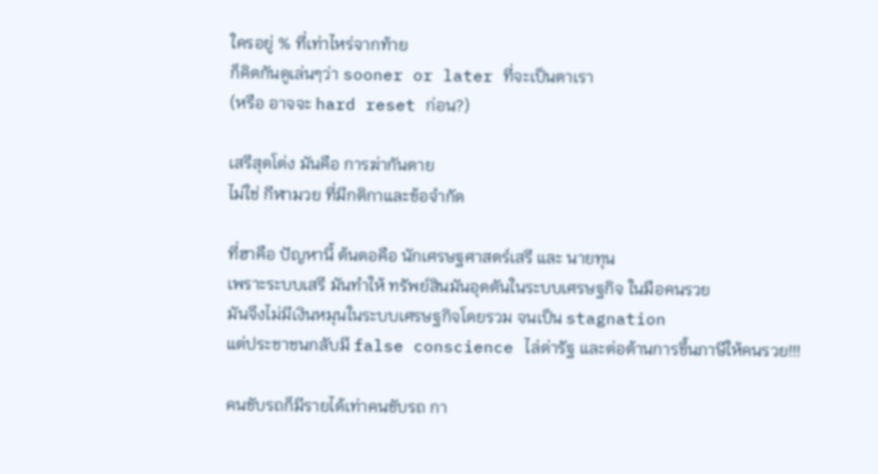ใครอยู่ % ที่เท่าไหร่จากท้าย
ก็คิดกันดูเล่นๆว่า sooner or later ที่จะเป็นตาเรา
(หรือ อาจจะ hard reset ก่อน?)

เสรีสุดโต่ง มันคือ การฆ่ากันตาย
ไม่ใช่ กีฬามวย ที่มีกติกาและข้อจำกัด

ที่ฮาคือ ปัญหานี้ ต้นตอคือ นักเศรษฐศาสตร์เสรี และ นายทุน
เพราะระบบเสรี มันทำให้ ทรัพย์สินมันอุดตันในระบบเศรษฐกิจ ในมือคนรวย
มันจึงไม่มีเงินหมุนในระบบเศรษฐกิจโดยรวม จนเป็น stagnation
แต่ประชาชนกลับมี false conscience ไล่ด่ารัฐ และต่อต้านการขึ้นภาษีให้คนรวย!!!

คนขับรถก็มีรายได้เท่าคนขับรถ กา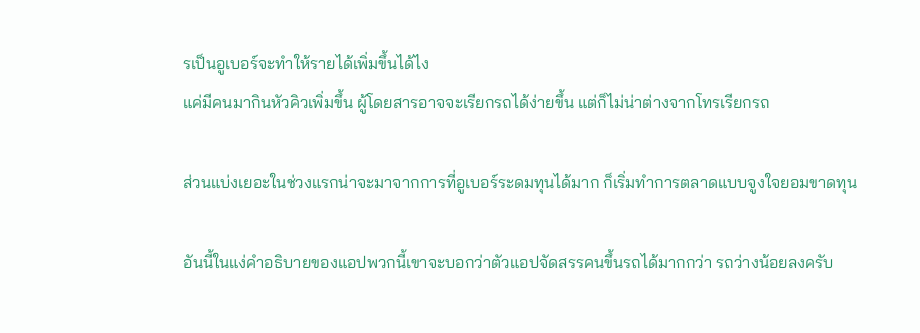รเป็นอูเบอร์จะทำให้รายได้เพิ่มขึ้นได้ไง
แค่มีคนมากินหัวคิวเพิ่มขึ้น ผู้โดยสารอาจจะเรียกรถได้ง่ายขึ้น แต่ก็ไม่น่าต่างจากโทรเรียกรถ

ส่วนแบ่งเยอะในช่วงแรกน่าจะมาจากการที่อูเบอร์ระดมทุนได้มาก ก็เริ่มทำการตลาดแบบจูงใจยอมขาดทุน

อันนี้ในแง่คำอธิบายของแอปพวกนี้เขาจะบอกว่าตัวแอปจัดสรรคนขึ้นรถได้มากกว่า รถว่างน้อยลงครับ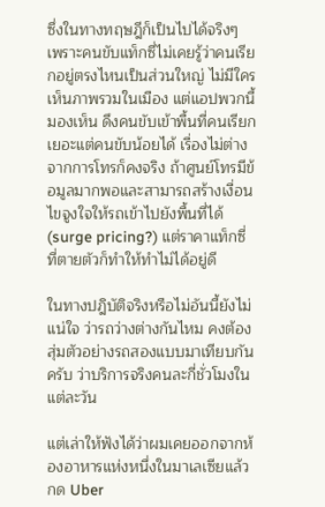ซึ่งในทางทฤษฎีก็เป็นไปได้จริงๆ เพราะคนขับแท็กซี่ไม่เคยรู้ว่าคนเรียกอยู่ตรงไหนเป็นส่วนใหญ่ ไม่มีใครเห็นภาพรวมในเมือง แต่แอปพวกนี้มองเห็น ดึงคนขับเข้าพื้นที่คนเรียกเยอะแต่คนขับน้อยได้ เรื่องไม่ต่างจากการโทรก็คงจริง ถ้าศูนย์โทรมีข้อมูลมากพอและสามารถสร้างเงื่อนไขจูงใจให้รถเข้าไปยังพื้นที่ได้ (surge pricing?) แต่ราคาแท็กซี่ที่ตายตัวก็ทำให้ทำไม่ได้อยู่ดี

ในทางปฎิบัติจริงหรือไม่อันนี้ยังไม่แน่ใจ ว่ารถว่างต่างกันไหม คงต้องสุ่มตัวอย่างรถสองแบบมาเทียบกันครับ ว่าบริการจริงคนละกี่ชั่วโมงในแต่ละวัน

แต่เล่าให้ฟังได้ว่าผมเคยออกจากห้องอาหารแห่งหนึ่งในมาเลเซียแล้วกด Uber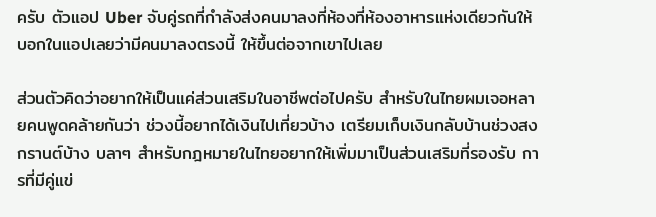ครับ ตัวแอป Uber จับคู่รถที่กำลังส่งคนมาลงที่ห้องที่ห้องอาหารแห่งเดียวกันให้ บอกในแอปเลยว่ามีคนมาลงตรงนี้ ให้ขึ้นต่อจากเขาไปเลย

ส่วนตัวคิดว่าอยากให้เป็นแค่ส่วนเสริมในอาชีพต่อไปครับ สำหรับในไทยผมเจอหลายคนพูดคล้ายกันว่า ช่วงนี้อยากได้เงินไปเที่ยวบ้าง เตรียมเก็บเงินกลับบ้านช่วงสงกรานต์บ้าง บลาๆ สำหรับกฎหมายในไทยอยากให้เพิ่มมาเป็นส่วนเสริมที่รองรับ การที่มีคู่แข่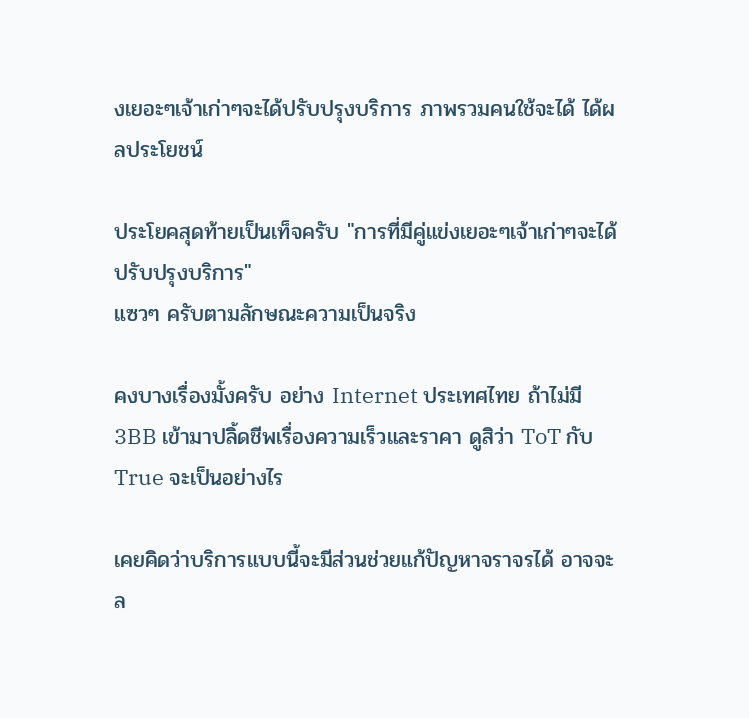งเยอะๆเจ้าเก่าๆจะได้ปรับปรุงบริการ ภาพรวมคนใช้จะได้ ได้ผลประโยชน์

ประโยคสุดท้ายเป็นเท็จครับ "การที่มีคู่แข่งเยอะๆเจ้าเก่าๆจะได้ปรับปรุงบริการ"
แซวๆ ครับตามลักษณะความเป็นจริง

คงบางเรื่องมั้งครับ อย่าง Internet ประเทศไทย ถ้าไม่มี 3BB เข้ามาปลิ้ดชีพเรื่องความเร็วและราคา ดูสิว่า ToT กับ True จะเป็นอย่างไร

เคยคิดว่าบริการแบบนี้จะมีส่วนช่วยแก้ปัญหาจราจรได้ อาจจะล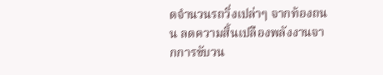ดจำนวนรถวิ่งเปล่าๆ จากท้องถนน ลดความสิ้นเปลืองพลังงานจากการขับวน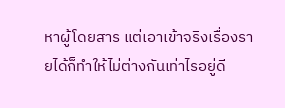หาผู้โดยสาร แต่เอาเข้าจริงเรื่องรายได้ก็ทำให้ไม่ต่างกันเท่าไรอยู่ดี